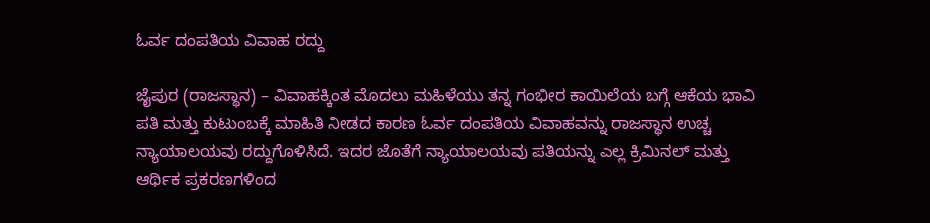ಓರ್ವ ದಂಪತಿಯ ವಿವಾಹ ರದ್ದು

ಜೈಪುರ (ರಾಜಸ್ಥಾನ) – ವಿವಾಹಕ್ಕಿಂತ ಮೊದಲು ಮಹಿಳೆಯು ತನ್ನ ಗಂಭೀರ ಕಾಯಿಲೆಯ ಬಗ್ಗೆ ಆಕೆಯ ಭಾವಿ ಪತಿ ಮತ್ತು ಕುಟುಂಬಕ್ಕೆ ಮಾಹಿತಿ ನೀಡದ ಕಾರಣ ಓರ್ವ ದಂಪತಿಯ ವಿವಾಹವನ್ನು ರಾಜಸ್ಥಾನ ಉಚ್ಚ ನ್ಯಾಯಾಲಯವು ರದ್ದುಗೊಳಿಸಿದೆ. ಇದರ ಜೊತೆಗೆ ನ್ಯಾಯಾಲಯವು ಪತಿಯನ್ನು ಎಲ್ಲ ಕ್ರಿಮಿನಲ್ ಮತ್ತು ಆರ್ಥಿಕ ಪ್ರಕರಣಗಳಿಂದ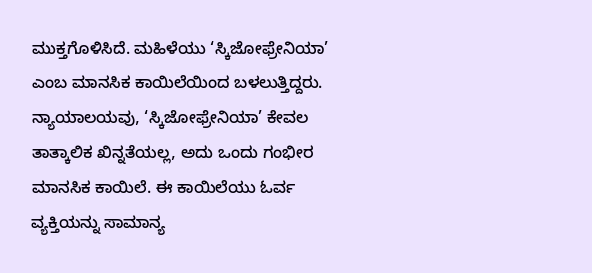ಮುಕ್ತಗೊಳಿಸಿದೆ. ಮಹಿಳೆಯು ‘ಸ್ಕಿಜೋಫ್ರೇನಿಯಾ’ ಎಂಬ ಮಾನಸಿಕ ಕಾಯಿಲೆಯಿಂದ ಬಳಲುತ್ತಿದ್ದರು. ನ್ಯಾಯಾಲಯವು, ‘ಸ್ಕಿಜೋಫ್ರೇನಿಯಾ’ ಕೇವಲ ತಾತ್ಕಾಲಿಕ ಖಿನ್ನತೆಯಲ್ಲ, ಅದು ಒಂದು ಗಂಭೀರ ಮಾನಸಿಕ ಕಾಯಿಲೆ. ಈ ಕಾಯಿಲೆಯು ಓರ್ವ ವ್ಯಕ್ತಿಯನ್ನು ಸಾಮಾನ್ಯ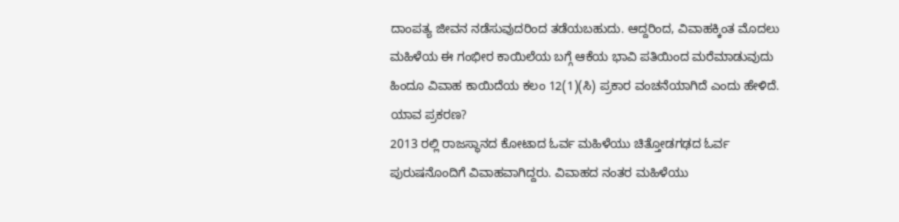ದಾಂಪತ್ಯ ಜೀವನ ನಡೆಸುವುದರಿಂದ ತಡೆಯಬಹುದು. ಆದ್ದರಿಂದ, ವಿವಾಹಕ್ಕಿಂತ ಮೊದಲು ಮಹಿಳೆಯ ಈ ಗಂಭೀರ ಕಾಯಿಲೆಯ ಬಗ್ಗೆ ಆಕೆಯ ಭಾವಿ ಪತಿಯಿಂದ ಮರೆಮಾಡುವುದು ಹಿಂದೂ ವಿವಾಹ ಕಾಯಿದೆಯ ಕಲಂ 12(1)(ಸಿ) ಪ್ರಕಾರ ವಂಚನೆಯಾಗಿದೆ ಎಂದು ಹೇಳಿದೆ.
ಯಾವ ಪ್ರಕರಣ?
2013 ರಲ್ಲಿ ರಾಜಸ್ಥಾನದ ಕೋಟಾದ ಓರ್ವ ಮಹಿಳೆಯು ಚಿತ್ತೋಡಗಢದ ಓರ್ವ ಪುರುಷನೊಂದಿಗೆ ವಿವಾಹವಾಗಿದ್ದರು. ವಿವಾಹದ ನಂತರ ಮಹಿಳೆಯು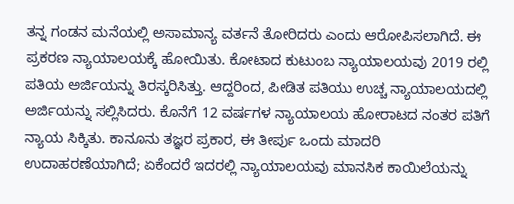ತನ್ನ ಗಂಡನ ಮನೆಯಲ್ಲಿ ಅಸಾಮಾನ್ಯ ವರ್ತನೆ ತೋರಿದರು ಎಂದು ಆರೋಪಿಸಲಾಗಿದೆ. ಈ ಪ್ರಕರಣ ನ್ಯಾಯಾಲಯಕ್ಕೆ ಹೋಯಿತು. ಕೋಟಾದ ಕುಟುಂಬ ನ್ಯಾಯಾಲಯವು 2019 ರಲ್ಲಿ ಪತಿಯ ಅರ್ಜಿಯನ್ನು ತಿರಸ್ಕರಿಸಿತ್ತು. ಆದ್ದರಿಂದ, ಪೀಡಿತ ಪತಿಯು ಉಚ್ಚ ನ್ಯಾಯಾಲಯದಲ್ಲಿ ಅರ್ಜಿಯನ್ನು ಸಲ್ಲಿಸಿದರು. ಕೊನೆಗೆ 12 ವರ್ಷಗಳ ನ್ಯಾಯಾಲಯ ಹೋರಾಟದ ನಂತರ ಪತಿಗೆ ನ್ಯಾಯ ಸಿಕ್ಕಿತು. ಕಾನೂನು ತಜ್ಞರ ಪ್ರಕಾರ, ಈ ತೀರ್ಪು ಒಂದು ಮಾದರಿ ಉದಾಹರಣೆಯಾಗಿದೆ; ಏಕೆಂದರೆ ಇದರಲ್ಲಿ ನ್ಯಾಯಾಲಯವು ಮಾನಸಿಕ ಕಾಯಿಲೆಯನ್ನು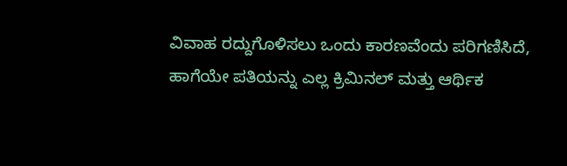ವಿವಾಹ ರದ್ದುಗೊಳಿಸಲು ಒಂದು ಕಾರಣವೆಂದು ಪರಿಗಣಿಸಿದೆ, ಹಾಗೆಯೇ ಪತಿಯನ್ನು ಎಲ್ಲ ಕ್ರಿಮಿನಲ್ ಮತ್ತು ಆರ್ಥಿಕ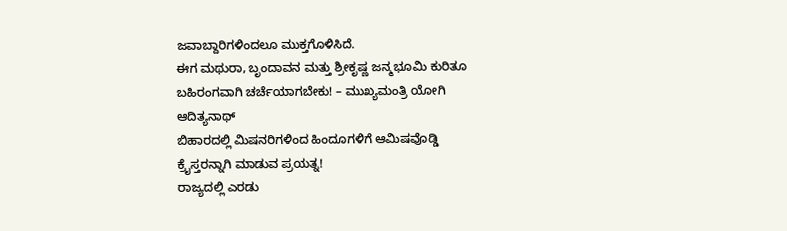ಜವಾಬ್ದಾರಿಗಳಿಂದಲೂ ಮುಕ್ತಗೊಳಿಸಿದೆ.
ಈಗ ಮಥುರಾ, ಬೃಂದಾವನ ಮತ್ತು ಶ್ರೀಕೃಷ್ಣ ಜನ್ಮಭೂಮಿ ಕುರಿತೂ ಬಹಿರಂಗವಾಗಿ ಚರ್ಚೆಯಾಗಬೇಕು! – ಮುಖ್ಯಮಂತ್ರಿ ಯೋಗಿ ಆದಿತ್ಯನಾಥ್
ಬಿಹಾರದಲ್ಲಿ ಮಿಷನರಿಗಳಿಂದ ಹಿಂದೂಗಳಿಗೆ ಆಮಿಷವೊಡ್ಡಿ ಕ್ರೈಸ್ತರನ್ನಾಗಿ ಮಾಡುವ ಪ್ರಯತ್ನ!
ರಾಜ್ಯದಲ್ಲಿ ಎರಡು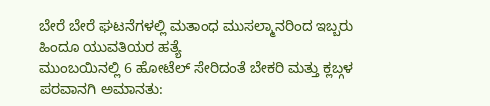ಬೇರೆ ಬೇರೆ ಘಟನೆಗಳಲ್ಲಿ ಮತಾಂಧ ಮುಸಲ್ಮಾನರಿಂದ ಇಬ್ಬರು ಹಿಂದೂ ಯುವತಿಯರ ಹತ್ಯೆ
ಮುಂಬಯಿನಲ್ಲಿ 6 ಹೋಟೆಲ್ ಸೇರಿದಂತೆ ಬೇಕರಿ ಮತ್ತು ಕ್ಲಬ್ಗಳ ಪರವಾನಗಿ ಅಮಾನತು: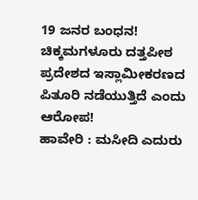19 ಜನರ ಬಂಧನ!
ಚಿಕ್ಕಮಗಳೂರು ದತ್ತಪೀಠ ಪ್ರದೇಶದ ಇಸ್ಲಾಮೀಕರಣದ ಪಿತೂರಿ ನಡೆಯುತ್ತಿದೆ ಎಂದು ಆರೋಪ!
ಹಾವೇರಿ : ಮಸೀದಿ ಎದುರು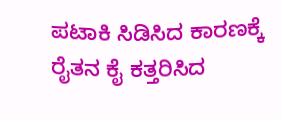ಪಟಾಕಿ ಸಿಡಿಸಿದ ಕಾರಣಕ್ಕೆ ರೈತನ ಕೈ ಕತ್ತರಿಸಿದ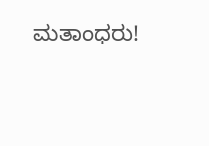ಮತಾಂಧರು!